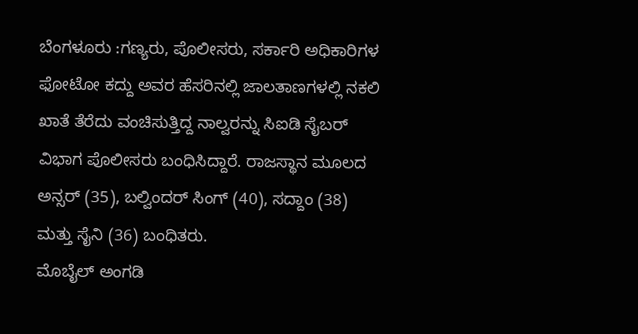ಬೆಂಗಳೂರು :ಗಣ್ಯರು, ಪೊಲೀಸರು, ಸರ್ಕಾರಿ ಅಧಿಕಾರಿಗಳ ಫೋಟೋ ಕದ್ದು ಅವರ ಹೆಸರಿನಲ್ಲಿ ಜಾಲತಾಣಗಳಲ್ಲಿ ನಕಲಿ ಖಾತೆ ತೆರೆದು ವಂಚಿಸುತ್ತಿದ್ದ ನಾಲ್ವರನ್ನು ಸಿಐಡಿ ಸೈಬರ್ ವಿಭಾಗ ಪೊಲೀಸರು ಬಂಧಿಸಿದ್ದಾರೆ. ರಾಜಸ್ಥಾನ ಮೂಲದ ಅನ್ಸರ್ (35), ಬಲ್ವಿಂದರ್ ಸಿಂಗ್ (40), ಸದ್ದಾಂ (38) ಮತ್ತು ಸೈನಿ (36) ಬಂಧಿತರು.
ಮೊಬೈಲ್ ಅಂಗಡಿ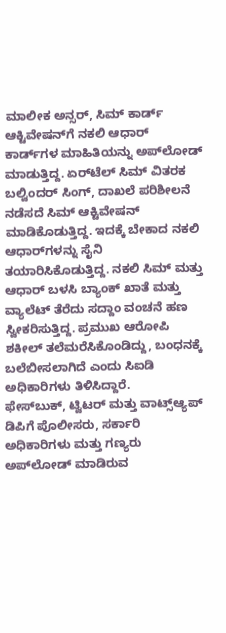ಮಾಲೀಕ ಅನ್ಸರ್, ಸಿಮ್ ಕಾರ್ಡ್ ಆಕ್ಟಿವೇಷನ್‌ಗೆ ನಕಲಿ ಆಧಾರ್ ಕಾರ್ಡ್‌ಗಳ ಮಾಹಿತಿಯನ್ನು ಅಪ್‌ಲೋಡ್ ಮಾಡುತ್ತಿದ್ದ. ಏರ್‌ಟೆಲ್ ಸಿಮ್ ವಿತರಕ ಬಲ್ವಿಂದರ್ ಸಿಂಗ್, ದಾಖಲೆ ಪರಿಶೀಲನೆ ನಡೆಸದೆ ಸಿಮ್ ಆಕ್ಟಿವೇಷನ್ ಮಾಡಿಕೊಡುತ್ತಿದ್ದ. ಇದಕ್ಕೆ ಬೇಕಾದ ನಕಲಿ ಆಧಾರ್‌ಗಳನ್ನು ಸೈನಿ ತಯಾರಿಸಿಕೊಡುತ್ತಿದ್ದ. ನಕಲಿ ಸಿಮ್ ಮತ್ತು ಆಧಾರ್ ಬಳಸಿ ಬ್ಯಾಂಕ್ ಖಾತೆ ಮತ್ತು ವ್ಯಾಲೆಟ್ ತೆರೆದು ಸದ್ದಾಂ ವಂಚನೆ ಹಣ ಸ್ವೀಕರಿಸುತ್ತಿದ್ದ. ಪ್ರಮುಖ ಆರೋಪಿ ಶಕೀಲ್ ತಲೆಮರೆಸಿಕೊಂಡಿದ್ದು, ಬಂಧನಕ್ಕೆ ಬಲೆಬೀಸಲಾಗಿದೆ ಎಂದು ಸಿಐಡಿ ಅಧಿಕಾರಿಗಳು ತಿಳಿಸಿದ್ದಾರೆ.
ಫೇಸ್‌ಬುಕ್, ಟ್ವಿಟರ್ ಮತ್ತು ವಾಟ್ಸ್‌ಆ್ಯಪ್ ಡಿಪಿಗೆ ಪೊಲೀಸರು, ಸರ್ಕಾರಿ ಅಧಿಕಾರಿಗಳು ಮತ್ತು ಗಣ್ಯರು ಅಪ್‌ಲೋಡ್ ಮಾಡಿರುವ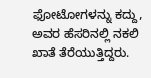ಫೋಟೋಗಳನ್ನು ಕದ್ದು, ಅವರ ಹೆಸರಿನಲ್ಲಿ ನಕಲಿ ಖಾತೆ ತೆರೆಯುತ್ತಿದ್ದರು.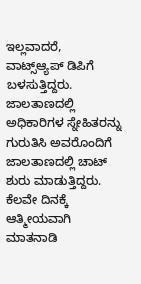ಇಲ್ಲವಾದರೆ, ವಾಟ್ಸ್‌ಆ್ಯಪ್ ಡಿಪಿಗೆ ಬಳಸುತ್ತಿದ್ದರು.
ಜಾಲತಾಣದಲ್ಲಿ ಅಧಿಕಾರಿಗಳ ಸ್ನೇಹಿತರನ್ನು ಗುರುತಿಸಿ ಅವರೊಂದಿಗೆ ಜಾಲತಾಣದಲ್ಲಿ ಚಾಟ್ ಶುರು ಮಾಡುತ್ತಿದ್ದರು. ಕೆಲವೇ ದಿನಕ್ಕೆ ಆತ್ಮೀಯವಾಗಿ ಮಾತನಾಡಿ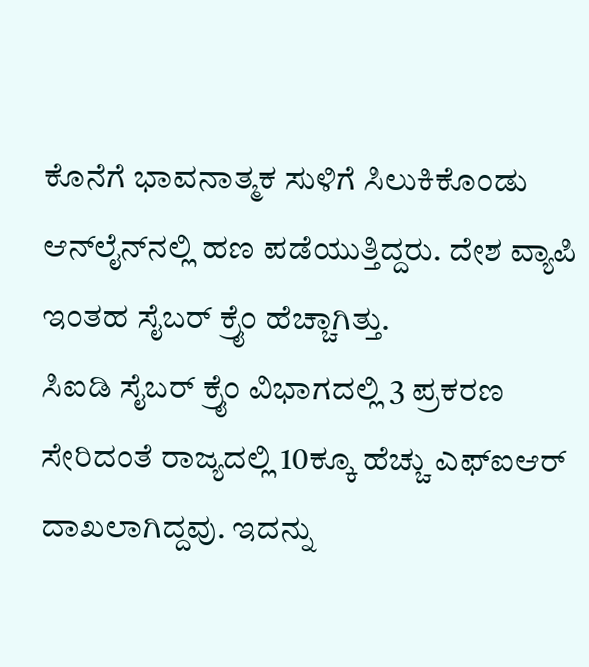ಕೊನೆಗೆ ಭಾವನಾತ್ಮಕ ಸುಳಿಗೆ ಸಿಲುಕಿಕೊಂಡು ಆನ್‌ಲೈನ್‌ನಲ್ಲಿ ಹಣ ಪಡೆಯುತ್ತಿದ್ದರು. ದೇಶ ವ್ಯಾಪಿ ಇಂತಹ ಸೈಬರ್ ಕ್ರೈಂ ಹೆಚ್ಚಾಗಿತ್ತು.
ಸಿಐಡಿ ಸೈಬರ್ ಕ್ರೈಂ ವಿಭಾಗದಲ್ಲಿ 3 ಪ್ರಕರಣ ಸೇರಿದಂತೆ ರಾಜ್ಯದಲ್ಲಿ 10ಕ್ಕೂ ಹೆಚ್ಚು ಎಫ್ಐಆರ್ ದಾಖಲಾಗಿದ್ದವು. ಇದನ್ನು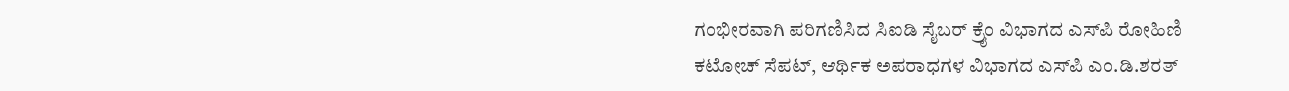ಗಂಭೀರವಾಗಿ ಪರಿಗಣಿಸಿದ ಸಿಐಡಿ ಸೈಬರ್ ಕ್ರೈಂ ವಿಭಾಗದ ಎಸ್‌ಪಿ ರೋಹಿಣಿ ಕಟೋಚ್ ಸೆಪಟ್, ಆರ್ಥಿಕ ಅಪರಾಧಗಳ ವಿಭಾಗದ ಎಸ್‌ಪಿ ಎಂ.ಡಿ.ಶರತ್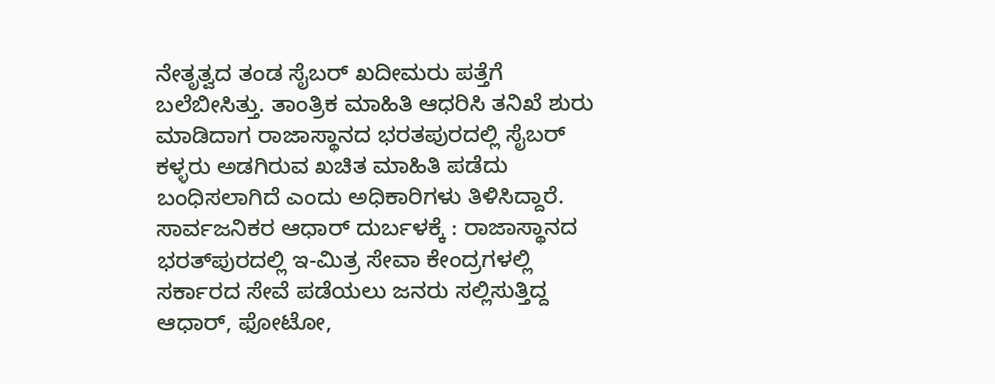ನೇತೃತ್ವದ ತಂಡ ಸೈಬರ್ ಖದೀಮರು ಪತ್ತೆಗೆ ಬಲೆಬೀಸಿತ್ತು. ತಾಂತ್ರಿಕ ಮಾಹಿತಿ ಆಧರಿಸಿ ತನಿಖೆ ಶುರು ಮಾಡಿದಾಗ ರಾಜಾಸ್ಥಾನದ ಭರತಪುರದಲ್ಲಿ ಸೈಬರ್ ಕಳ್ಳರು ಅಡಗಿರುವ ಖಚಿತ ಮಾಹಿತಿ ಪಡೆದು ಬಂಧಿಸಲಾಗಿದೆ ಎಂದು ಅಧಿಕಾರಿಗಳು ತಿಳಿಸಿದ್ದಾರೆ.
ಸಾರ್ವಜನಿಕರ ಆಧಾರ್ ದುರ್ಬಳಕ್ಕೆ : ರಾಜಾಸ್ಥಾನದ ಭರತ್‌ಪುರದಲ್ಲಿ ಇ-ಮಿತ್ರ ಸೇವಾ ಕೇಂದ್ರಗಳಲ್ಲಿ ಸರ್ಕಾರದ ಸೇವೆ ಪಡೆಯಲು ಜನರು ಸಲ್ಲಿಸುತ್ತಿದ್ದ ಆಧಾರ್, ಫೋಟೋ,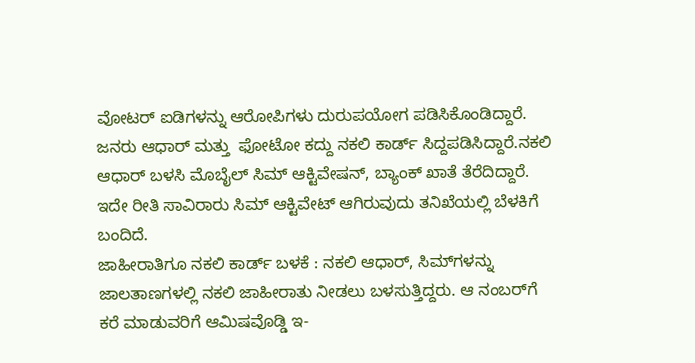ವೋಟರ್ ಐಡಿಗಳನ್ನು ಆರೋಪಿಗಳು ದುರುಪಯೋಗ ಪಡಿಸಿಕೊಂಡಿದ್ದಾರೆ. ಜನರು ಆಧಾರ್ ಮತ್ತು  ಫೋಟೋ ಕದ್ದು ನಕಲಿ ಕಾರ್ಡ್ ಸಿದ್ದಪಡಿಸಿದ್ದಾರೆ.ನಕಲಿ ಆಧಾರ್ ಬಳಸಿ ಮೊಬೈಲ್ ಸಿಮ್ ಆಕ್ಟಿವೇಷನ್, ಬ್ಯಾಂಕ್ ಖಾತೆ ತೆರೆದಿದ್ದಾರೆ. ಇದೇ ರೀತಿ ಸಾವಿರಾರು ಸಿಮ್ ಆಕ್ಟಿವೇಟ್ ಆಗಿರುವುದು ತನಿಖೆಯಲ್ಲಿ ಬೆಳಕಿಗೆ ಬಂದಿದೆ.
ಜಾಹೀರಾತಿಗೂ ನಕಲಿ ಕಾರ್ಡ್ ಬಳಕೆ : ನಕಲಿ ಆಧಾರ್, ಸಿಮ್‌ಗಳನ್ನು ಜಾಲತಾಣಗಳಲ್ಲಿ ನಕಲಿ ಜಾಹೀರಾತು ನೀಡಲು ಬಳಸುತ್ತಿದ್ದರು. ಆ ನಂಬರ್‌ಗೆ ಕರೆ ಮಾಡುವರಿಗೆ ಆಮಿಷವೊಡ್ಡಿ ಇ-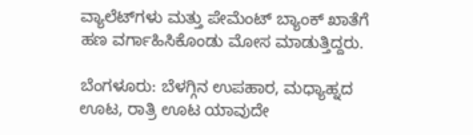ವ್ಯಾಲೆಟ್‌ಗಳು ಮತ್ತು ಪೇಮೆಂಟ್ ಬ್ಯಾಂಕ್ ಖಾತೆಗೆ ಹಣ ವರ್ಗಾಹಿಸಿಕೊಂಡು ಮೋಸ ಮಾಡುತ್ತಿದ್ದರು.

ಬೆಂಗಳೂರು: ಬೆಳಗ್ಗಿನ ಉಪಹಾರ, ಮಧ್ಯಾಹ್ನದ ಊಟ, ರಾತ್ರಿ ಊಟ ಯಾವುದೇ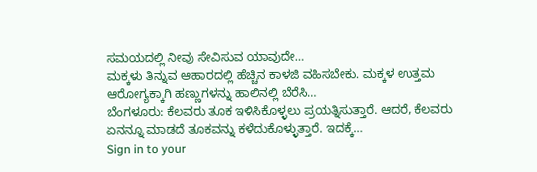ಸಮಯದಲ್ಲಿ ನೀವು ಸೇವಿಸುವ ಯಾವುದೇ…
ಮಕ್ಕಳು ತಿನ್ನುವ ಆಹಾರದಲ್ಲಿ ಹೆಚ್ಚಿನ ಕಾಳಜಿ ವಹಿಸಬೇಕು. ಮಕ್ಕಳ ಉತ್ತಮ ಆರೋಗ್ಯಕ್ಕಾಗಿ ಹಣ್ಣುಗಳನ್ನು ಹಾಲಿನಲ್ಲಿ ಬೆರೆಸಿ…
ಬೆಂಗಳೂರು: ಕೆಲವರು ತೂಕ ಇಳಿಸಿಕೊಳ್ಳಲು ಪ್ರಯತ್ನಿಸುತ್ತಾರೆ. ಆದರೆ, ಕೆಲವರು ಏನನ್ನೂ ಮಾಡದೆ ತೂಕವನ್ನು ಕಳೆದುಕೊಳ್ಳುತ್ತಾರೆ. ಇದಕ್ಕೆ…
Sign in to your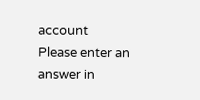account
Please enter an answer in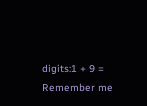digits:1 + 9 =
Remember me